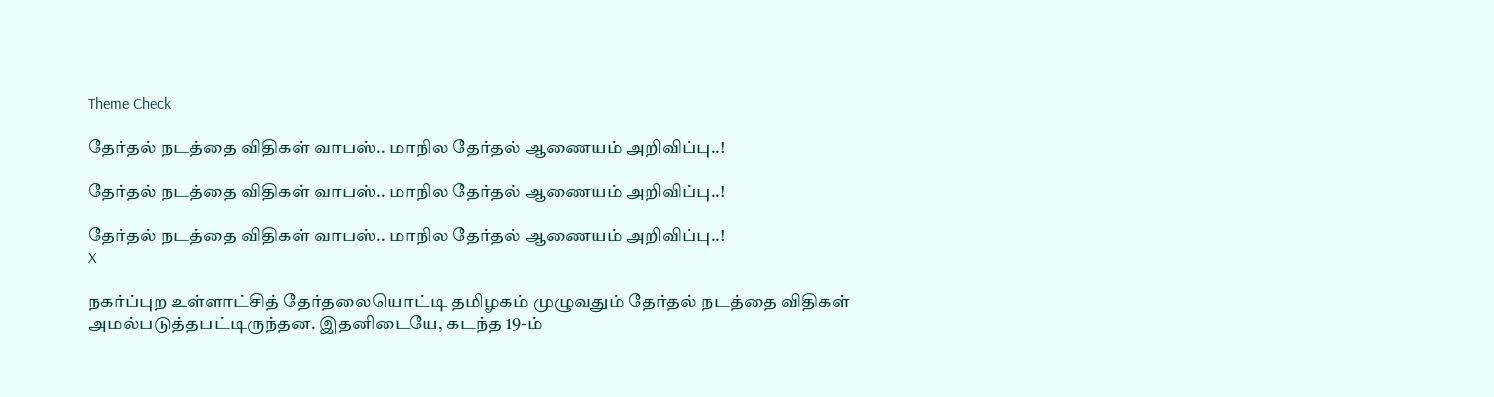Theme Check

தேர்தல் நடத்தை விதிகள் வாபஸ்.. மாநில தேர்தல் ஆணையம் அறிவிப்பு..!

தேர்தல் நடத்தை விதிகள் வாபஸ்.. மாநில தேர்தல் ஆணையம் அறிவிப்பு..!

தேர்தல் நடத்தை விதிகள் வாபஸ்.. மாநில தேர்தல் ஆணையம் அறிவிப்பு..!
X

நகர்ப்புற உள்ளாட்சித் தேர்தலையொட்டி தமிழகம் முழுவதும் தேர்தல் நடத்தை விதிகள் அமல்படுத்தபட்டிருந்தன. இதனிடையே, கடந்த 19-ம்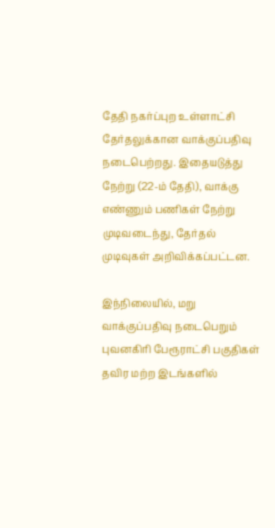தேதி நகர்ப்புற உள்ளாட்சி தேர்தலுக்கான வாக்குப்பதிவு நடைபெற்றது. இதையடுத்து நேற்று (22-ம் தேதி), வாக்கு எண்ணும் பணிகள் நேற்று முடிவடைந்து, தேர்தல் முடிவுகள் அறிவிக்கப்பட்டன.

இந்நிலையில், மறு வாக்குப்பதிவு நடைபெறும் புவனகிரி பேரூராட்சி பகுதிகள் தவிர மற்ற இடங்களில்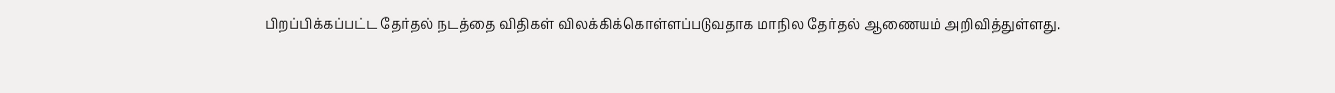பிறப்பிக்கப்பட்ட தேர்தல் நடத்தை விதிகள் விலக்கிக்கொள்ளப்படுவதாக மாநில தேர்தல் ஆணையம் அறிவித்துள்ளது.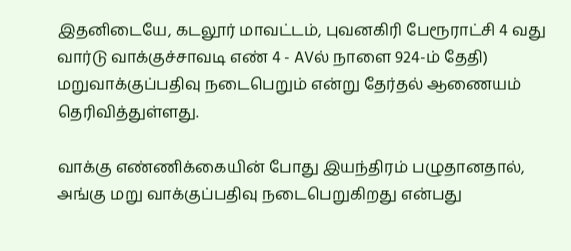இதனிடையே, கடலூர் மாவட்டம், புவனகிரி பேரூராட்சி 4 வது வார்டு வாக்குச்சாவடி எண் 4 - AVல் நாளை 924-ம் தேதி) மறுவாக்குப்பதிவு நடைபெறும் என்று தேர்தல் ஆணையம் தெரிவித்துள்ளது.

வாக்கு எண்ணிக்கையின் போது இயந்திரம் பழுதானதால், அங்கு மறு வாக்குப்பதிவு நடைபெறுகிறது என்பது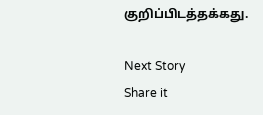குறிப்பிடத்தக்கது.

Next Story
Share it